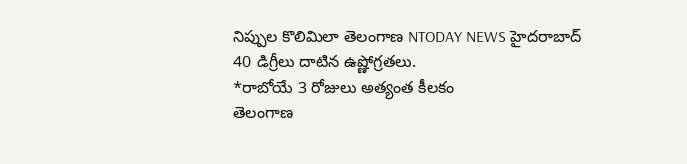నిప్పుల కొలిమిలా తెలంగాణ NTODAY NEWS హైదరాబాద్
40 డిగ్రీలు దాటిన ఉష్ణోగ్రతలు.
*రాబోయే 3 రోజులు అత్యంత కీలకం
తెలంగాణ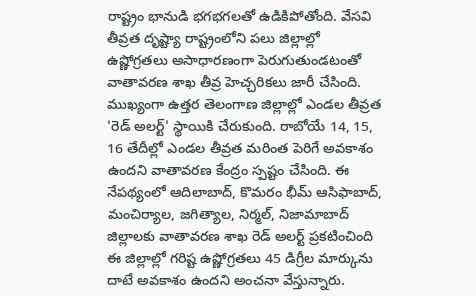రాష్ట్రం భానుడి భగభగలతో ఉడికిపోతోంది. వేసవి తీవ్రత దృష్ట్యా రాష్ట్రంలోని పలు జిల్లాల్లో ఉష్ణోగ్రతలు అసాధారణంగా పెరుగుతుండటంతో వాతావరణ శాఖ తీవ్ర హెచ్చరికలు జారీ చేసింది. ముఖ్యంగా ఉత్తర తెలంగాణ జిల్లాల్లో ఎండల తీవ్రత 'రెడ్ అలర్ట్' స్థాయికి చేరుకుంది. రాబోయే 14, 15, 16 తేదీల్లో ఎండల తీవ్రత మరింత పెరిగే అవకాశం ఉందని వాతావరణ కేంద్రం స్పష్టం చేసింది. ఈ నేపథ్యంలో ఆదిలాబాద్, కొమరం భీమ్ ఆసిఫాబాద్, మంచిర్యాల, జగిత్యాల, నిర్మల్, నిజామాబాద్ జిల్లాలకు వాతావరణ శాఖ రెడ్ అలర్ట్ ప్రకటించింది ఈ జిల్లాల్లో గరిష్ట ఉష్ణోగ్రతలు 45 డిగ్రీల మార్కును దాటే అవకాశం ఉందని అంచనా వేస్తున్నారు.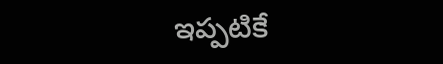ఇప్పటికే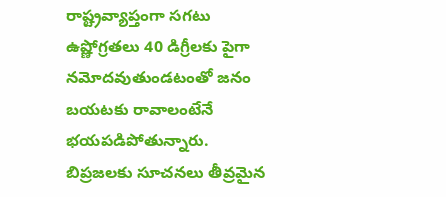రాష్ట్రవ్యాప్తంగా సగటు ఉష్ణోగ్రతలు 40 డిగ్రీలకు పైగా నమోదవుతుండటంతో జనం బయటకు రావాలంటేనే భయపడిపోతున్నారు. బిప్రజలకు సూచనలు తీవ్రమైన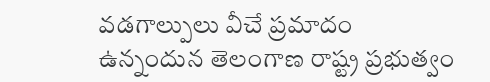వడగాల్పులు వీచే ప్రమాదం ఉన్నందున తెలంగాణ రాష్ట్ర ప్రభుత్వం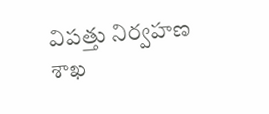విపత్తు నిర్వహణ శాఖ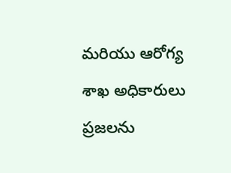మరియు ఆరోగ్య శాఖ అధికారులు ప్రజలను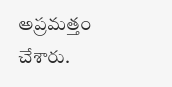అప్రమత్తం చేశారు.